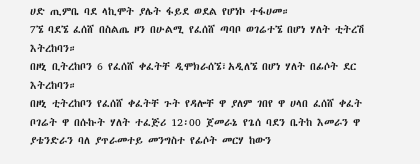ሀድ ጢምቤ ባደ ላኪሞት ያሌት ፋይደ ወደል የሆነኮ ተፋሀመ።
7ኜ ባደኜ ፈሰሸ በስልጤ ዞን በሁልሚ የፈሰሸ ጣባቦ ወገሬተኜ በሆነ ሃለት ቲትረሽ እትረከባን።
በዞኒ ቢትረከቦን 6 የፈሰሸ ቀፈትቸ ዲሞክራሰኜ፣አዲለኜ በሆነ ሃለት በፊሶት ደር እትረከባን።
በዞኒ ቲትረከቦን የፈሰሸ ቀፈትቸ ጉት የዳሎቸ ዋ ያለም ገበየ ዋ ሀላበ ፈሰሸ ቀፈት ቦገሬት ዋ በሱኩት ሃለት ተፈጅሪ 12፡00 ጀመራኔ የጌሰ ባደን ቤትከ እመራን ዋ ያቴንድራን ባለ ያጥራመተይ መንግስተ የፊሶት መርሃ ከውን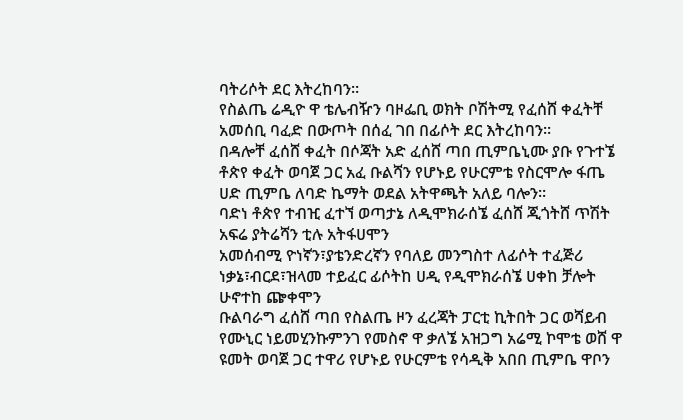ባትሪሶት ደር እትረከባን።
የስልጤ ሬዲዮ ዋ ቴሌብዥን ባዞፌቢ ወክት ቦሽትሚ የፈሰሸ ቀፈትቸ አመሰቢ ባፈድ በውጦት በሰፈ ገበ በፊሶት ደር እትረከባን።
በዳሎቸ ፈሰሸ ቀፈት በሶጃት አድ ፈሰሸ ጣበ ጢምቤኒሙ ያቡ የጉተኜ ቶጵየ ቀፈት ወባጀ ጋር አፈ ቡልሻን የሆኑይ የሁርምቴ የስርሞሎ ፋጤ ሀድ ጢምቤ ለባድ ኬማት ወደል አትዋጫት አለይ ባሎን።
ባድነ ቶጵየ ተብዢ ፈተኘ ወጣታኔ ለዲሞክራሰኜ ፈሰሸ ጂጎትሸ ጥሽት አፍሬ ያትሬሻን ቲሉ አትፋሀሞን
አመሰብሚ ዮነኛን፣ያቴንድረኛን የባለይ መንግስተ ለፊሶት ተፈጅሪ ነቃኔ፣ብርደ፣ዝላመ ተይፈር ፊሶትከ ሀዲ የዲሞክራሰኜ ሀቀከ ቻሎት ሁኖተከ ጬቀሞን
ቡልባራግ ፈሰሸ ጣበ የስልጤ ዞን ፈረጃት ፓርቲ ኪትበት ጋር ወሻይብ የሙኒር ነይመሂንኩምንገ የመስኖ ዋ ቃለኜ አዝጋግ አሬሚ ኮሞቴ ወሸ ዋ ዩመት ወባጀ ጋር ተዋሪ የሆኑይ የሁርምቴ የሳዲቅ አበበ ጢምቤ ዋቦን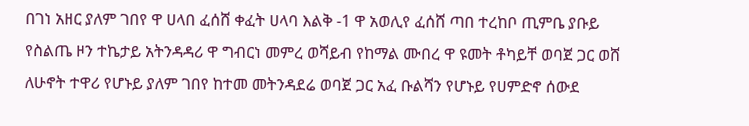በገነ አዘር ያለም ገበየ ዋ ሀላበ ፈሰሸ ቀፈት ሀላባ እልቅ -1 ዋ አወሊየ ፈሰሸ ጣበ ተረከቦ ጢምቤ ያቡይ የስልጤ ዞን ተኬታይ አትንዳዳሪ ዋ ግብርነ መምረ ወሻይብ የከማል ሙበረ ዋ ዩመት ቶካይቸ ወባጀ ጋር ወሸ ለሁኖት ተዋሪ የሆኑይ ያለም ገበየ ከተመ መትንዳደሬ ወባጀ ጋር አፈ ቡልሻን የሆኑይ የሀምድኖ ሰውደ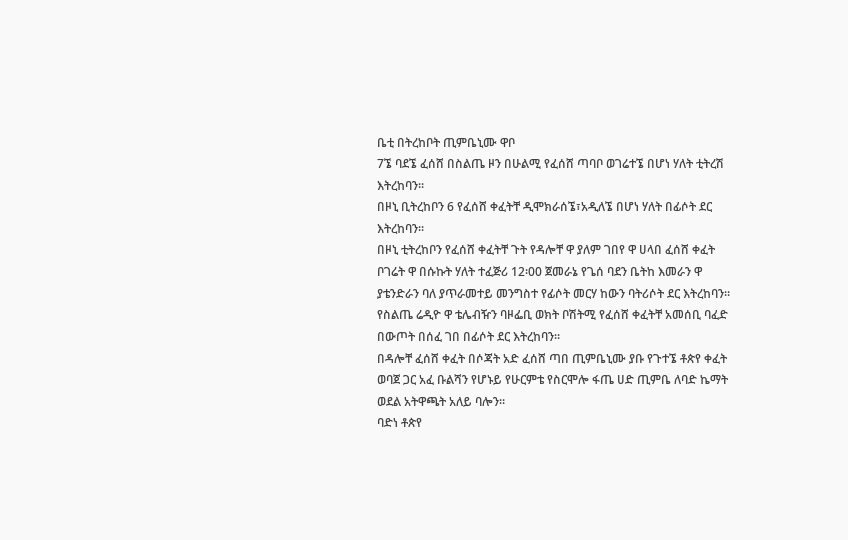ቤቲ በትረከቦት ጢምቤኒሙ ዋቦ
7ኜ ባደኜ ፈሰሸ በስልጤ ዞን በሁልሚ የፈሰሸ ጣባቦ ወገሬተኜ በሆነ ሃለት ቲትረሽ እትረከባን።
በዞኒ ቢትረከቦን 6 የፈሰሸ ቀፈትቸ ዲሞክራሰኜ፣አዲለኜ በሆነ ሃለት በፊሶት ደር እትረከባን።
በዞኒ ቲትረከቦን የፈሰሸ ቀፈትቸ ጉት የዳሎቸ ዋ ያለም ገበየ ዋ ሀላበ ፈሰሸ ቀፈት ቦገሬት ዋ በሱኩት ሃለት ተፈጅሪ 12፡00 ጀመራኔ የጌሰ ባደን ቤትከ እመራን ዋ ያቴንድራን ባለ ያጥራመተይ መንግስተ የፊሶት መርሃ ከውን ባትሪሶት ደር እትረከባን።
የስልጤ ሬዲዮ ዋ ቴሌብዥን ባዞፌቢ ወክት ቦሽትሚ የፈሰሸ ቀፈትቸ አመሰቢ ባፈድ በውጦት በሰፈ ገበ በፊሶት ደር እትረከባን።
በዳሎቸ ፈሰሸ ቀፈት በሶጃት አድ ፈሰሸ ጣበ ጢምቤኒሙ ያቡ የጉተኜ ቶጵየ ቀፈት ወባጀ ጋር አፈ ቡልሻን የሆኑይ የሁርምቴ የስርሞሎ ፋጤ ሀድ ጢምቤ ለባድ ኬማት ወደል አትዋጫት አለይ ባሎን።
ባድነ ቶጵየ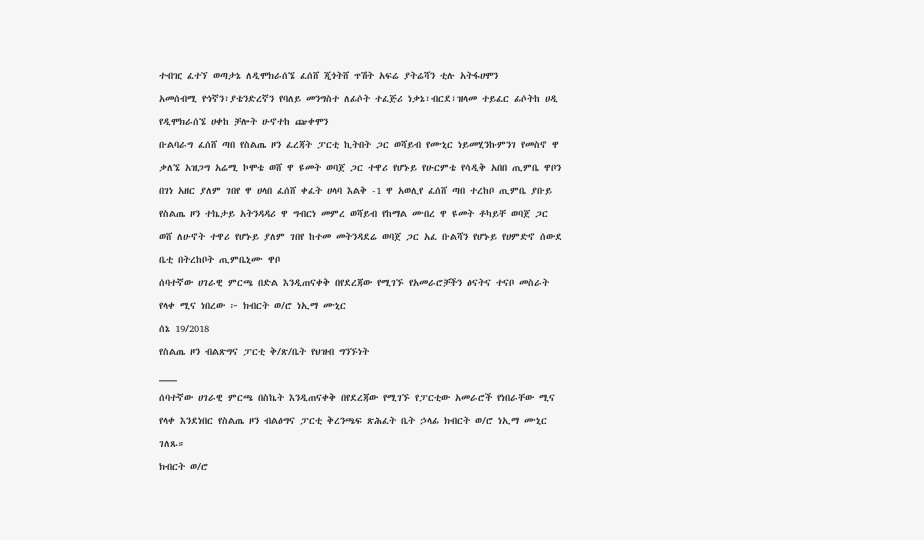ተብዢ ፈተኘ ወጣታኔ ለዲሞክራሰኜ ፈሰሸ ጂጎትሸ ጥሽት አፍሬ ያትሬሻን ቲሉ አትፋሀሞን
አመሰብሚ ዮነኛን፣ያቴንድረኛን የባለይ መንግስተ ለፊሶት ተፈጅሪ ነቃኔ፣ብርደ፣ዝላመ ተይፈር ፊሶትከ ሀዲ የዲሞክራሰኜ ሀቀከ ቻሎት ሁኖተከ ጬቀሞን
ቡልባራግ ፈሰሸ ጣበ የስልጤ ዞን ፈረጃት ፓርቲ ኪትበት ጋር ወሻይብ የሙኒር ነይመሂንኩምንገ የመስኖ ዋ ቃለኜ አዝጋግ አሬሚ ኮሞቴ ወሸ ዋ ዩመት ወባጀ ጋር ተዋሪ የሆኑይ የሁርምቴ የሳዲቅ አበበ ጢምቤ ዋቦን
በገነ አዘር ያለም ገበየ ዋ ሀላበ ፈሰሸ ቀፈት ሀላባ እልቅ -1 ዋ አወሊየ ፈሰሸ ጣበ ተረከቦ ጢምቤ ያቡይ የስልጤ ዞን ተኬታይ አትንዳዳሪ ዋ ግብርነ መምረ ወሻይብ የከማል ሙበረ ዋ ዩመት ቶካይቸ ወባጀ ጋር ወሸ ለሁኖት ተዋሪ የሆኑይ ያለም ገበየ ከተመ መትንዳደሬ ወባጀ ጋር አፈ ቡልሻን የሆኑይ የሀምድኖ ሰውደ ቤቲ በትረከቦት ጢምቤኒሙ ዋቦ
ሰባተኛው ሀገራዊ ምርጫ በድል እንዲጠናቀቅ በየደረጃው የሚገኙ የአመራሮቻችን ፅናትና ተናቦ መስራት የላቀ ሚና ነበረው ፦ ክብርት ወ/ሮ ነኢማ ሙኒር
ሰኔ 19/2018
የስልጤ ዞን ብልጽግና ፓርቲ ቅ/ጽ/ቤት የህዝብ ግንኙነት
___
ሰባተኛው ሀገራዊ ምርጫ በስኬት እንዲጠናቀቅ በየደረጃው የሚገኙ የፓርቲው አመራሮች የነበራቸው ሚና የላቀ እንደነበር የስልጤ ዞን ብልፅግና ፓርቲ ቅረንጫፍ ጽሕፈት ቤት ኃላፊ ክብርት ወ/ሮ ነኢማ ሙኒር ገለጹ።
ክብርት ወ/ሮ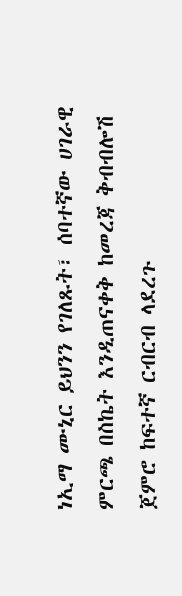ነኢማ ሙኒር ይህንን የገለጹት፣ ሰባተኛው ሀገራዊ ምርጫ በስኬት እንዲጠናቀቅ ከመረጃ ቅብብሎሽ ጀምሮ ከፍተኛ ርብርብ ላደረጉ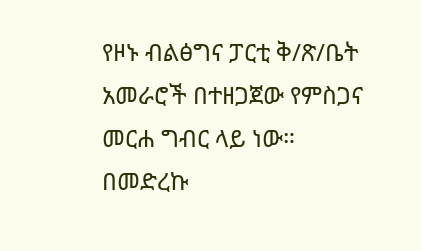የዞኑ ብልፅግና ፓርቲ ቅ/ጽ/ቤት አመራሮች በተዘጋጀው የምስጋና መርሐ ግብር ላይ ነው።
በመድረኩ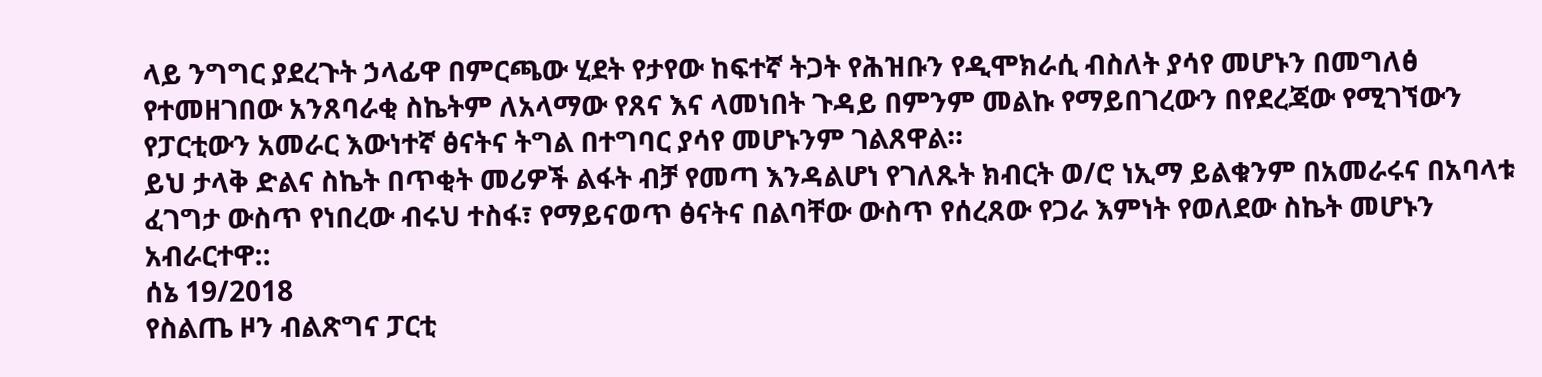ላይ ንግግር ያደረጉት ኃላፊዋ በምርጫው ሂደት የታየው ከፍተኛ ትጋት የሕዝቡን የዲሞክራሲ ብስለት ያሳየ መሆኑን በመግለፅ የተመዘገበው አንጸባራቂ ስኬትም ለአላማው የጸና እና ላመነበት ጉዳይ በምንም መልኩ የማይበገረውን በየደረጃው የሚገኘውን የፓርቲውን አመራር እውነተኛ ፅናትና ትግል በተግባር ያሳየ መሆኑንም ገልጸዋል።
ይህ ታላቅ ድልና ስኬት በጥቂት መሪዎች ልፋት ብቻ የመጣ እንዳልሆነ የገለጹት ክብርት ወ/ሮ ነኢማ ይልቁንም በአመራሩና በአባላቱ ፈገግታ ውስጥ የነበረው ብሩህ ተስፋ፣ የማይናወጥ ፅናትና በልባቸው ውስጥ የሰረጸው የጋራ እምነት የወለደው ስኬት መሆኑን አብራርተዋ::
ሰኔ 19/2018
የስልጤ ዞን ብልጽግና ፓርቲ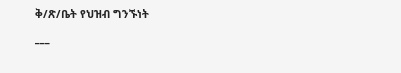ቅ/ጽ/ቤት የህዝብ ግንኙነት
___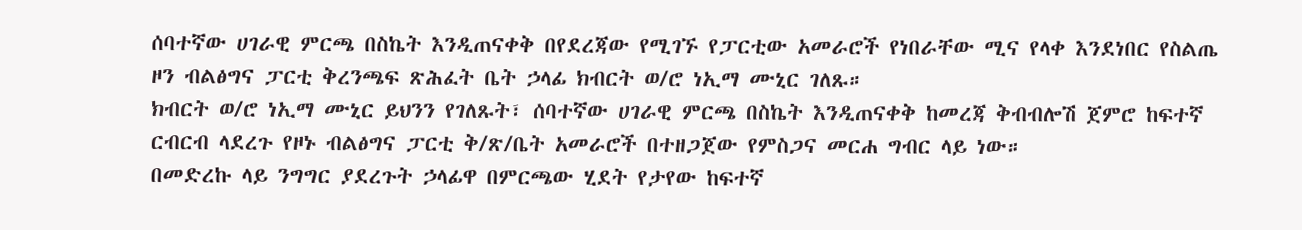ሰባተኛው ሀገራዊ ምርጫ በስኬት እንዲጠናቀቅ በየደረጃው የሚገኙ የፓርቲው አመራሮች የነበራቸው ሚና የላቀ እንደነበር የስልጤ ዞን ብልፅግና ፓርቲ ቅረንጫፍ ጽሕፈት ቤት ኃላፊ ክብርት ወ/ሮ ነኢማ ሙኒር ገለጹ።
ክብርት ወ/ሮ ነኢማ ሙኒር ይህንን የገለጹት፣ ሰባተኛው ሀገራዊ ምርጫ በስኬት እንዲጠናቀቅ ከመረጃ ቅብብሎሽ ጀምሮ ከፍተኛ ርብርብ ላደረጉ የዞኑ ብልፅግና ፓርቲ ቅ/ጽ/ቤት አመራሮች በተዘጋጀው የምስጋና መርሐ ግብር ላይ ነው።
በመድረኩ ላይ ንግግር ያደረጉት ኃላፊዋ በምርጫው ሂደት የታየው ከፍተኛ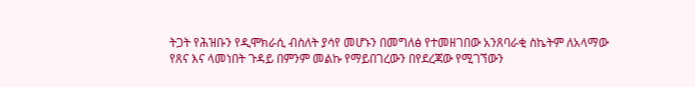ትጋት የሕዝቡን የዲሞክራሲ ብስለት ያሳየ መሆኑን በመግለፅ የተመዘገበው አንጸባራቂ ስኬትም ለአላማው የጸና እና ላመነበት ጉዳይ በምንም መልኩ የማይበገረውን በየደረጃው የሚገኘውን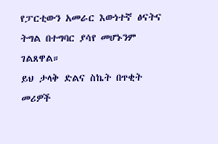የፓርቲውን አመራር እውነተኛ ፅናትና ትግል በተግባር ያሳየ መሆኑንም ገልጸዋል።
ይህ ታላቅ ድልና ስኬት በጥቂት መሪዎች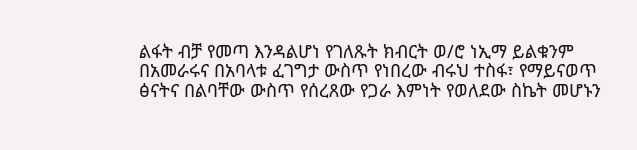ልፋት ብቻ የመጣ እንዳልሆነ የገለጹት ክብርት ወ/ሮ ነኢማ ይልቁንም በአመራሩና በአባላቱ ፈገግታ ውስጥ የነበረው ብሩህ ተስፋ፣ የማይናወጥ ፅናትና በልባቸው ውስጥ የሰረጸው የጋራ እምነት የወለደው ስኬት መሆኑን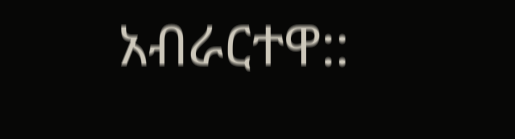አብራርተዋ::